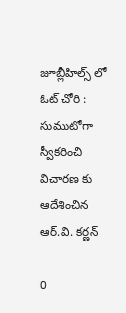జూబ్లీహిల్స్ లో ఓట్ చోరి : సుముటోగా స్వీకరించి విచారణ కు ఆదేశించిన ఆర్.వి. కర్ణన్

0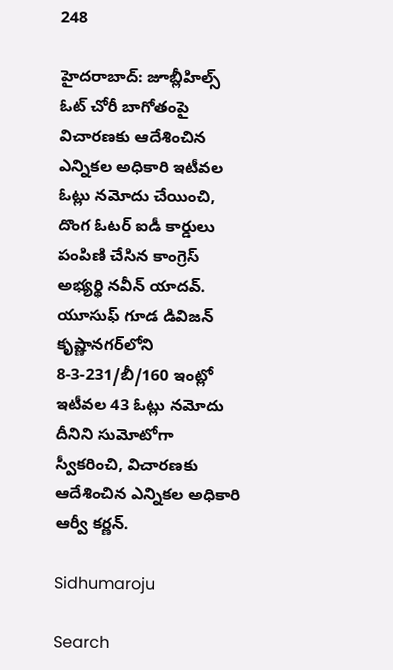248

హైదరాబాద్: జూబ్లీహిల్స్ ఓట్ చోరీ బాగోతంపై విచారణకు ఆదేశించిన ఎన్నికల అధికారి ఇటీవల ఓట్లు నమోదు చేయించి, దొంగ ఓటర్ ఐడీ కార్డులు పంపిణి చేసిన కాంగ్రెస్ అభ్యర్థి నవీన్ యాదవ్. యూసుఫ్ గూడ డివిజన్ కృష్ణానగర్‌లోని 8-3-231/బీ/160 ఇంట్లో ఇటీవల 43 ఓట్లు నమోదు దీనిని సుమోటోగా స్వీకరించి, విచారణకు ఆదేశించిన ఎన్నికల అధికారి ఆర్వీ కర్ణన్.

Sidhumaroju

Search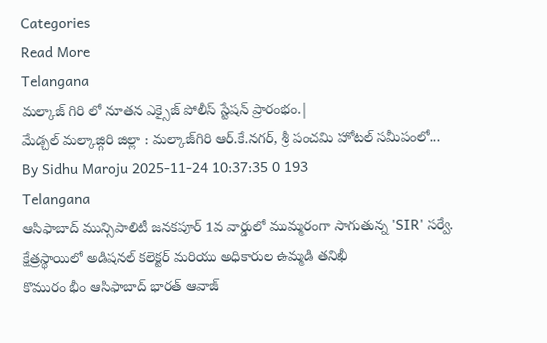Categories
Read More
Telangana
మల్కాజ్ గిరి లో నూతన ఎక్సైజ్ పోలీస్ స్టేషన్ ప్రారంభం.|
మేడ్చల్ మల్కాజ్గిరి జిల్లా : మల్కాజ్‌గిరి ఆర్‌.కే.నగర్, శ్రీ పంచమి హోటల్ సమీపంలో...
By Sidhu Maroju 2025-11-24 10:37:35 0 193
Telangana
ఆసిఫాబాద్ మున్సిపాలిటీ జనకపూర్ 1వ వార్డులో ముమ్మరంగా సాగుతున్న 'SIR' సర్వే. క్షేత్రస్థాయిలో అడిషనల్ కలెక్టర్ మరియు అధికారుల ఉమ్మడి తనిఖీ
కొమురం భీం ఆసిఫాబాద్ భారత్ ఆవాజ్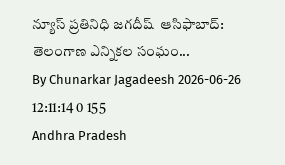న్యూస్ ప్రతినిధి జగదీష్  ఆసిఫాబాద్: తెలంగాణ ఎన్నికల సంఘం...
By Chunarkar Jagadeesh 2026-06-26 12:11:14 0 155
Andhra Pradesh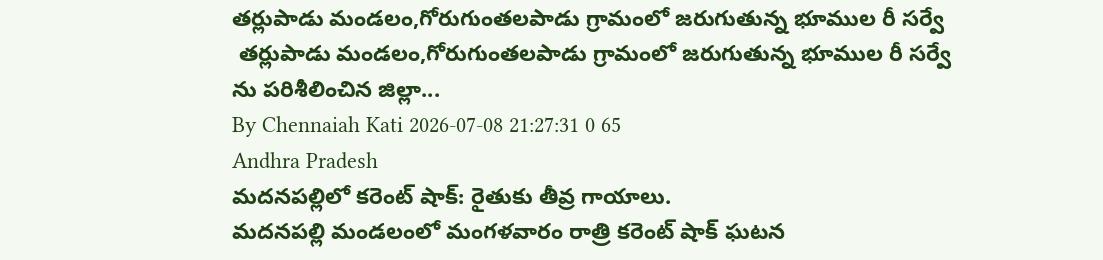తర్లుపాడు మండలం,గోరుగుంతలపాడు గ్రామంలో జరుగుతున్న భూముల రీ సర్వే
 తర్లుపాడు మండలం,గోరుగుంతలపాడు గ్రామంలో జరుగుతున్న భూముల రీ సర్వే ను పరిశీలించిన జిల్లా...
By Chennaiah Kati 2026-07-08 21:27:31 0 65
Andhra Pradesh
మదనపల్లిలో కరెంట్ షాక్: రైతుకు తీవ్ర గాయాలు.
మదనపల్లి మండలంలో మంగళవారం రాత్రి కరెంట్ షాక్ ఘటన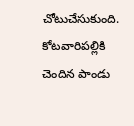చోటుచేసుకుంది. కోటవారిపల్లికి చెందిన పాండు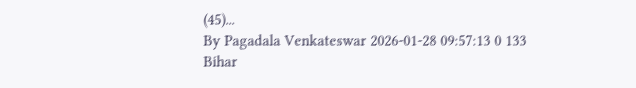(45)...
By Pagadala Venkateswar 2026-01-28 09:57:13 0 133
Bihar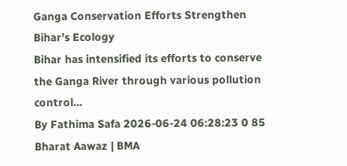Ganga Conservation Efforts Strengthen Bihar’s Ecology
Bihar has intensified its efforts to conserve the Ganga River through various pollution control...
By Fathima Safa 2026-06-24 06:28:23 0 85
Bharat Aawaz | BMA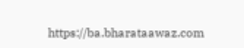https://ba.bharataawaz.com